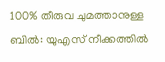100% തീരുവ ചുമത്താനുള്ള ബിൽ: യുഎസ് നീക്കത്തിൽ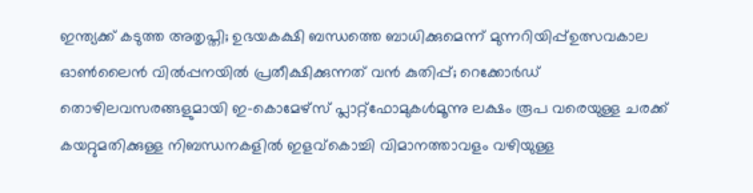ഇന്ത്യക്ക് കടുത്ത അതൃപ്തി; ഉഭയകക്ഷി ബന്ധത്തെ ബാധിക്കുമെന്ന് മുന്നറിയിപ്പ്ഉത്സവകാല ഓൺലൈൻ വിൽപ്പനയിൽ പ്രതീക്ഷിക്കുന്നത് വൻ കുതിപ്പ്; റെക്കോർഡ് തൊഴിലവസരങ്ങളുമായി ഇ-കൊമേഴ്സ് പ്ലാറ്റ്‌ഫോമുകൾമൂന്നു ലക്ഷം രൂപ വരെയുള്ള ചരക്ക് കയറ്റുമതിക്കുള്ള നിബന്ധനകളിൽ ഇളവ്കൊച്ചി വിമാനത്താവളം വഴിയുള്ള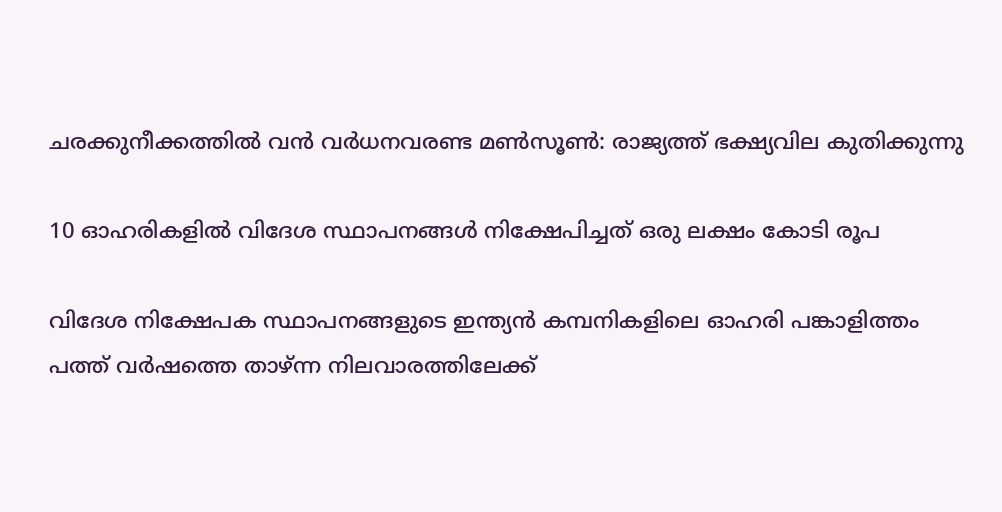ചരക്കുനീക്കത്തില്‍ വന്‍ വര്‍ധനവരണ്ട മണ്‍സൂണ്‍: രാജ്യത്ത് ഭക്ഷ്യവില കുതിക്കുന്നു

10 ഓഹരികളില്‍ വിദേശ സ്ഥാപനങ്ങള്‍ നിക്ഷേപിച്ചത്‌ ഒരു ലക്ഷം കോടി രൂപ

വിദേശ നിക്ഷേപക സ്ഥാപനങ്ങളുടെ ഇന്ത്യന്‍ കമ്പനികളിലെ ഓഹരി പങ്കാളിത്തം പത്ത്‌ വര്‍ഷത്തെ താഴ്‌ന്ന നിലവാരത്തിലേക്ക്‌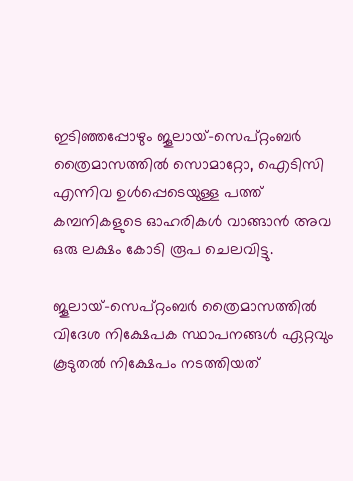ഇടിഞ്ഞപ്പോഴും ജൂലായ്‌-സെപ്‌റ്റംബര്‍ ത്രൈമാസത്തില്‍ സൊമാറ്റോ, ഐടിസി എന്നിവ ഉള്‍പ്പെടെയുള്ള പത്ത്‌ കമ്പനികളുടെ ഓഹരികള്‍ വാങ്ങാന്‍ അവ ഒരു ലക്ഷം കോടി രൂപ ചെലവിട്ടു.

ജൂലായ്‌-സെപ്‌റ്റംബര്‍ ത്രൈമാസത്തില്‍ വിദേശ നിക്ഷേപക സ്ഥാപനങ്ങള്‍ ഏറ്റവും കൂടുതല്‍ നിക്ഷേപം നടത്തിയത്‌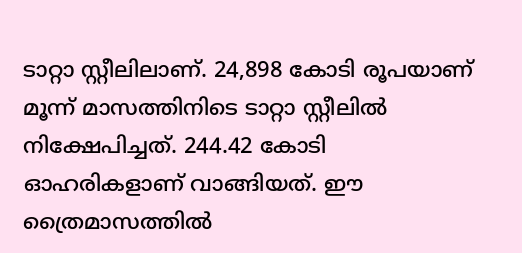ടാറ്റാ സ്റ്റീലിലാണ്‌. 24,898 കോടി രൂപയാണ്‌ മൂന്ന്‌ മാസത്തിനിടെ ടാറ്റാ സ്റ്റീലില്‍ നിക്ഷേപിച്ചത്‌. 244.42 കോടി ഓഹരികളാണ്‌ വാങ്ങിയത്‌. ഈ ത്രൈമാസത്തില്‍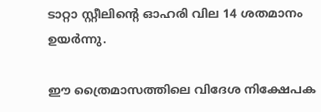ടാറ്റാ സ്റ്റീലിന്റെ ഓഹരി വില 14 ശതമാനം ഉയര്‍ന്നു.

ഈ ത്രൈമാസത്തിലെ വിദേശ നിക്ഷേപക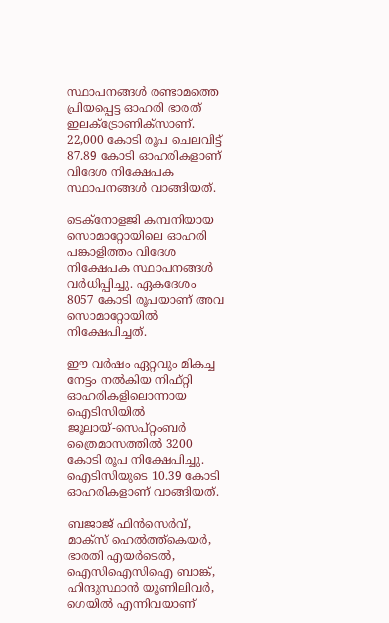സ്ഥാപനങ്ങള്‍ രണ്ടാമത്തെ പ്രിയപ്പെട്ട ഓഹരി ഭാരത്‌ ഇലക്‌ട്രോണിക്‌സാണ്‌. 22,000 കോടി രൂപ ചെലവിട്ട്‌ 87.89 കോടി ഓഹരികളാണ്‌ വിദേശ നിക്ഷേപക സ്ഥാപനങ്ങള്‍ വാങ്ങിയത്‌.

ടെക്‌നോളജി കമ്പനിയായ സൊമാറ്റോയിലെ ഓഹരി പങ്കാളിത്തം വിദേശ നിക്ഷേപക സ്ഥാപനങ്ങള്‍ വര്‍ധിപ്പിച്ചു. ഏകദേശം 8057 കോടി രൂപയാണ്‌ അവ സൊമാറ്റോയില്‍ നിക്ഷേപിച്ചത്‌.

ഈ വര്‍ഷം ഏറ്റവും മികച്ച നേട്ടം നല്‍കിയ നിഫ്‌റ്റി ഓഹരികളിലൊന്നായ ഐടിസിയില്‍ ജൂലായ്‌-സെപ്‌റ്റംബര്‍ ത്രൈമാസത്തില്‍ 3200 കോടി രൂപ നിക്ഷേപിച്ചു. ഐടിസിയുടെ 10.39 കോടി ഓഹരികളാണ്‌ വാങ്ങിയത്‌.

ബജാജ്‌ ഫിന്‍സെര്‍വ്‌, മാക്‌സ്‌ ഹെല്‍ത്ത്‌കെയര്‍, ഭാരതി എയര്‍ടെല്‍, ഐസിഐസിഐ ബാങ്ക്‌, ഹിന്ദുസ്ഥാന്‍ യൂണിലിവര്‍, ഗെയില്‍ എന്നിവയാണ്‌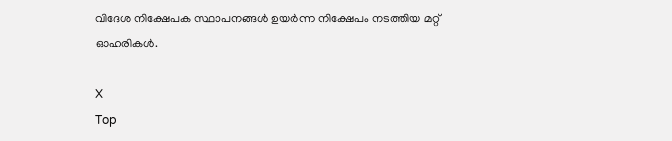വിദേശ നിക്ഷേപക സ്ഥാപനങ്ങള്‍ ഉയര്‍ന്ന നിക്ഷേപം നടത്തിയ മറ്റ്‌ ഓഹരികള്‍.

X
Top